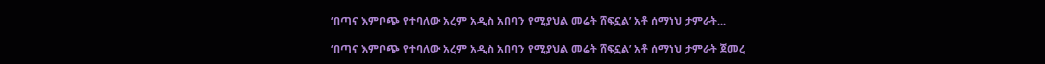‘በጣና እምቦጭ የተባለው አረም አዲስ አበባን የሚያህል መሬት ሸፍኗል’ አቶ ሰማነህ ታምራት...

‘በጣና እምቦጭ የተባለው አረም አዲስ አበባን የሚያህል መሬት ሸፍኗል’ አቶ ሰማነህ ታምራት ጀመረ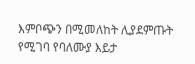እምቦጭን በሚመለከት ሊያደምጡት የሚገባ የባለሙያ እይታ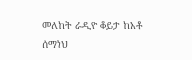መለከት ራዲዮ ቆይታ ከአቶ ሰማነህ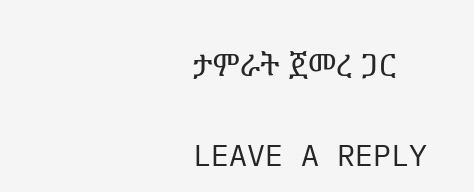ታምራት ጀመረ ጋር

LEAVE A REPLY